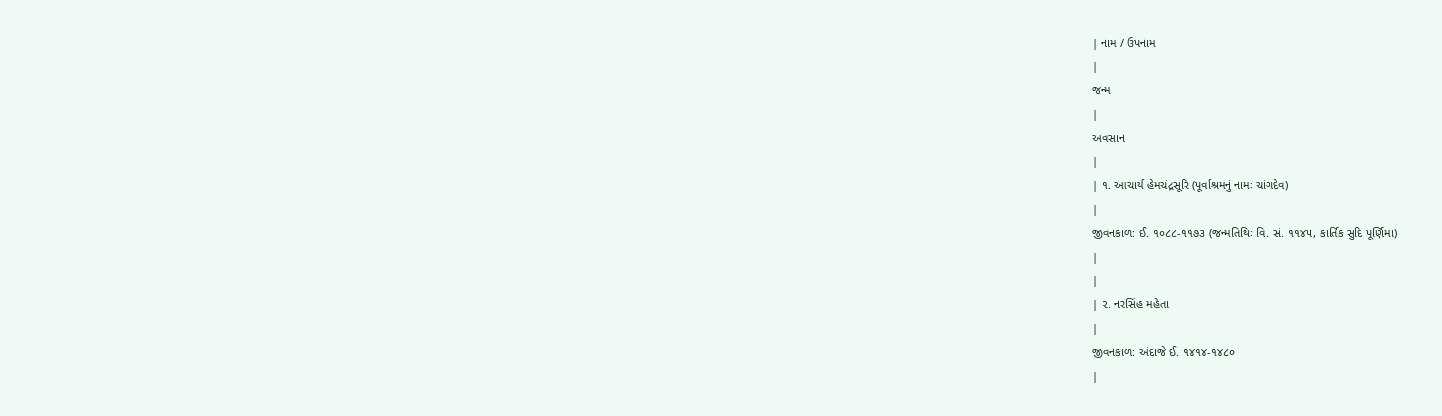| નામ / ઉપનામ
|
જન્મ
|
અવસાન
|
| ૧. આચાર્ય હેમચંદ્રસૂરિ (પૂર્વાશ્રમનું નામઃ ચાંગદેવ)
|
જીવનકાળ: ઈ. ૧૦૮૮-૧૧૭૩ (જન્મતિથિઃ વિ. સં. ૧૧૪૫, કાર્તિક સુદિ પૂર્ણિમા)
|
|
| ૨. નરસિંહ મહેતા
|
જીવનકાળ: અંદાજે ઈ. ૧૪૧૪-૧૪૮૦
|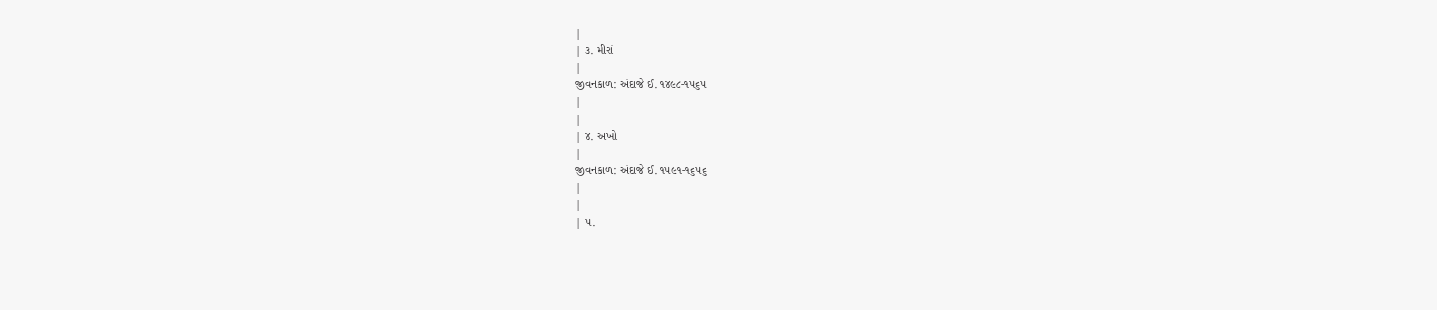|
| ૩. મીરાં
|
જીવનકાળ: અંદાજે ઈ. ૧૪૯૮-૧૫૬૫
|
|
| ૪. અખો
|
જીવનકાળ: અંદાજે ઈ. ૧૫૯૧-૧૬૫૬
|
|
| ૫.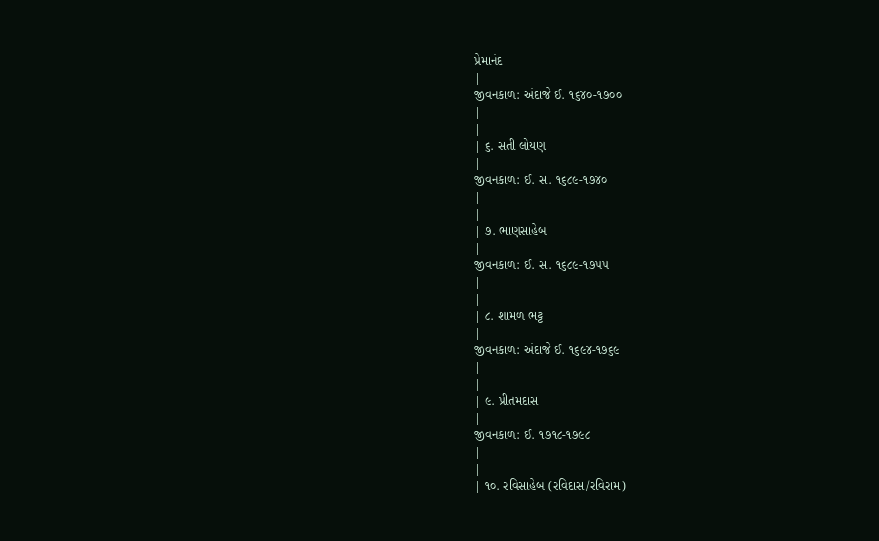પ્રેમાનંદ
|
જીવનકાળ: અંદાજે ઈ. ૧૬૪૦-૧૭૦૦
|
|
| ૬. સતી લોયણ
|
જીવનકાળ: ઈ. સ. ૧૬૮૯-૧૭૪૦
|
|
| ૭. ભાણસાહેબ
|
જીવનકાળ: ઈ. સ. ૧૬૮૯-૧૭૫૫
|
|
| ૮. શામળ ભટ્ટ
|
જીવનકાળ: અંદાજે ઈ. ૧૬૯૪-૧૭૬૯
|
|
| ૯. પ્રીતમદાસ
|
જીવનકાળ: ઈ. ૧૭૧૮-૧૭૯૮
|
|
| ૧૦. રવિસાહેબ (રવિદાસ/રવિરામ)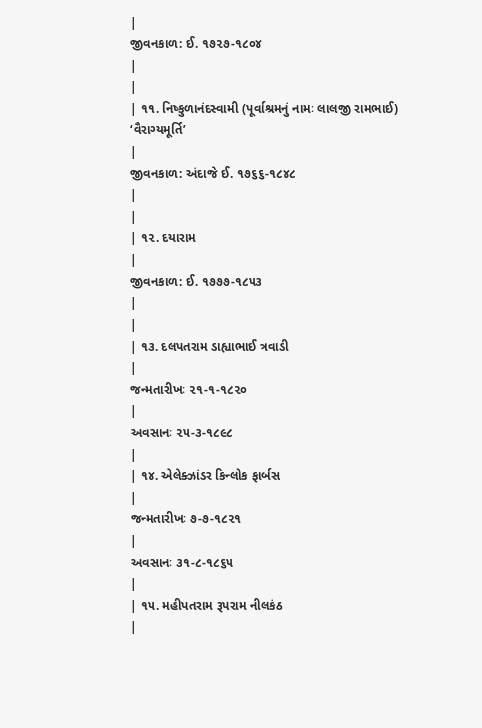|
જીવનકાળ: ઈ. ૧૭૨૭-૧૮૦૪
|
|
| ૧૧. નિષ્કુળાનંદસ્વામી (પૂર્વાશ્રમનું નામઃ લાલજી રામભાઈ) ‘વૈરાગ્યમૂર્તિ’
|
જીવનકાળ: અંદાજે ઈ. ૧૭૬૬-૧૮૪૮
|
|
| ૧૨. દયારામ
|
જીવનકાળ: ઈ. ૧૭૭૭-૧૮૫૩
|
|
| ૧૩. દલપતરામ ડાહ્યાભાઈ ત્રવાડી
|
જન્મતારીખઃ ૨૧-૧-૧૮૨૦
|
અવસાનઃ ૨૫-૩-૧૮૯૮
|
| ૧૪. એલેક્ઝાંડર કિન્લોક ફાર્બસ
|
જન્મતારીખઃ ૭-૭-૧૮૨૧
|
અવસાનઃ ૩૧-૮-૧૮૬૫
|
| ૧૫. મહીપતરામ રૂપરામ નીલકંઠ
|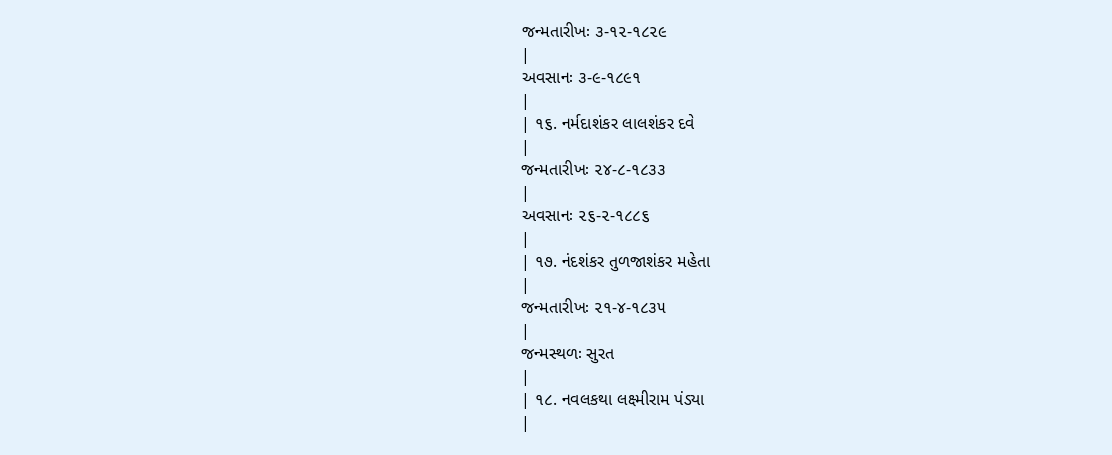જન્મતારીખઃ ૩-૧૨-૧૮૨૯
|
અવસાનઃ ૩-૯-૧૮૯૧
|
| ૧૬. નર્મદાશંકર લાલશંકર દવે
|
જન્મતારીખઃ ૨૪-૮-૧૮૩૩
|
અવસાનઃ ૨૬-૨-૧૮૮૬
|
| ૧૭. નંદશંકર તુળજાશંકર મહેતા
|
જન્મતારીખઃ ૨૧-૪-૧૮૩૫
|
જન્મસ્થળઃ સુરત
|
| ૧૮. નવલકથા લક્ષ્મીરામ પંડ્યા
|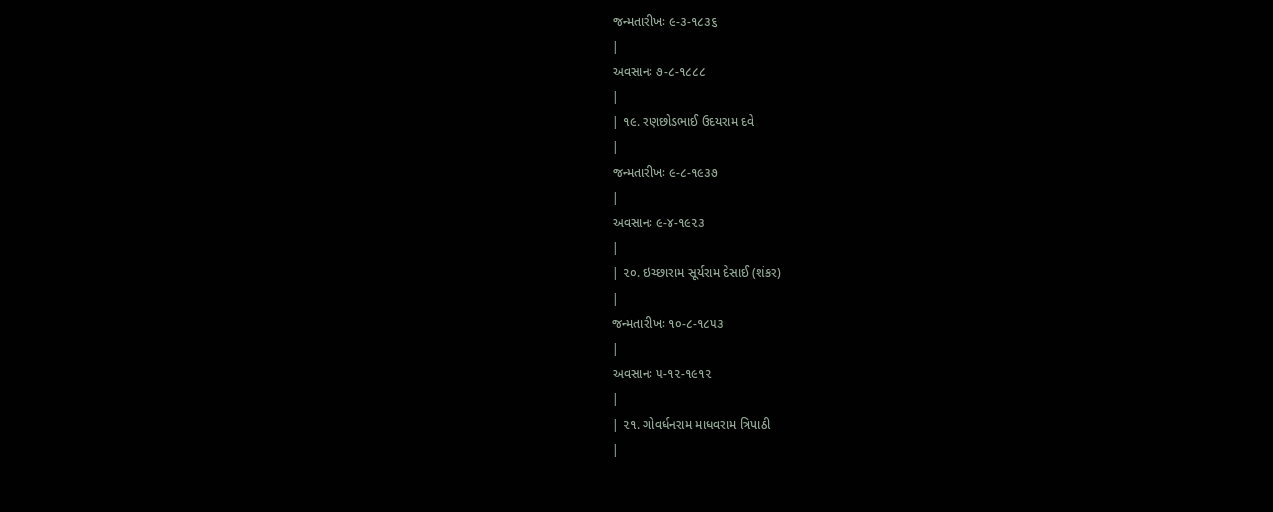જન્મતારીખઃ ૯-૩-૧૮૩૬
|
અવસાનઃ ૭-૮-૧૮૮૮
|
| ૧૯. રણછોડભાઈ ઉદયરામ દવે
|
જન્મતારીખઃ ૯-૮-૧૯૩૭
|
અવસાનઃ ૯-૪-૧૯૨૩
|
| ૨૦. ઇચ્છારામ સૂર્યરામ દેસાઈ (શંકર)
|
જન્મતારીખઃ ૧૦-૮-૧૮૫૩
|
અવસાનઃ ૫-૧૨-૧૯૧૨
|
| ૨૧. ગોવર્ધનરામ માધવરામ ત્રિપાઠી
|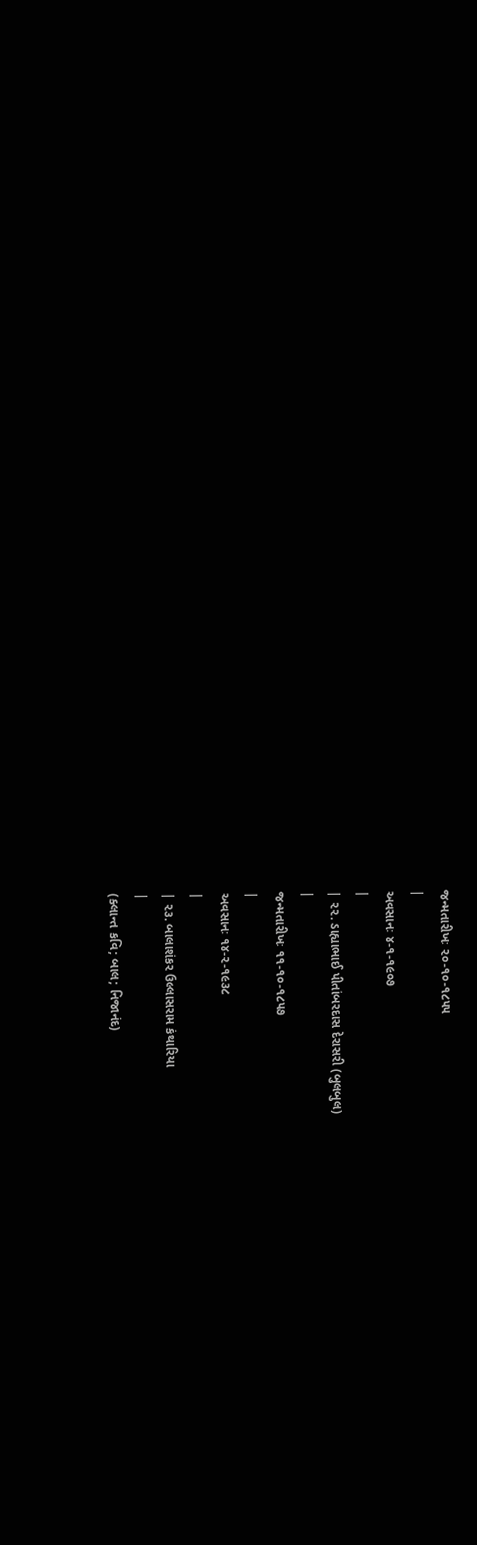જન્મતારીખઃ ૨૦-૧૦-૧૮૫૫
|
અવસાનઃ ૪-૧-૧૯૦૭
|
| ૨૨. ડાહ્યાભાઈ પીતાંબરદાસ દેરાસરી (બુલબુલ)
|
જન્મતારીખઃ ૧૧-૧૦-૧૮૫૭
|
અવસાનઃ ૧૪-૨-૧૯૩૮
|
| ૨૩. બાલાશંકર ઉલ્લાસરામ કંથારિયા
|
(ક્લાન્ત કવિ; બાલ; નિજાનંદ)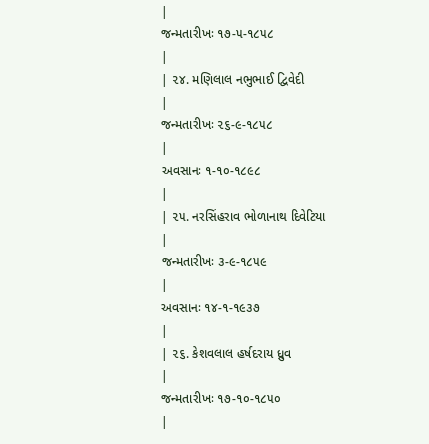|
જન્મતારીખઃ ૧૭-૫-૧૮૫૮
|
| ૨૪. મણિલાલ નભુભાઈ દ્વિવેદી
|
જન્મતારીખઃ ૨૬-૯-૧૮૫૮
|
અવસાનઃ ૧-૧૦-૧૮૯૮
|
| ૨૫. નરસિંહરાવ ભોળાનાથ દિવેટિયા
|
જન્મતારીખઃ ૩-૯-૧૮૫૯
|
અવસાનઃ ૧૪-૧-૧૯૩૭
|
| ૨૬. કેશવલાલ હર્ષદરાય ધ્રુવ
|
જન્મતારીખઃ ૧૭-૧૦-૧૮૫૦
|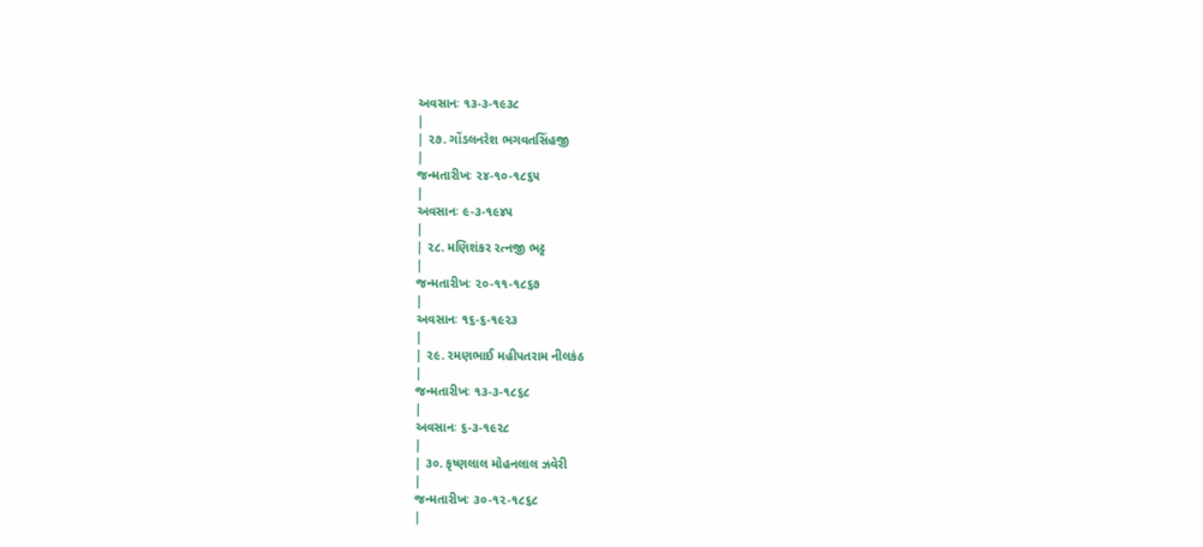અવસાનઃ ૧૩-૩-૧૯૩૮
|
| ૨૭. ગોંડલનરેશ ભગવતસિંહજી
|
જન્મતારીખઃ ૨૪-૧૦-૧૮૬૫
|
અવસાનઃ ૯-૩-૧૯૪૫
|
| ૨૮. મણિશંકર રત્નજી ભટ્ટ
|
જન્મતારીખઃ ૨૦-૧૧-૧૮૬૭
|
અવસાનઃ ૧૬-૬-૧૯૨૩
|
| ૨૯. રમણભાઈ મહીપતરામ નીલકંઠ
|
જન્મતારીખઃ ૧૩-૩-૧૮૬૮
|
અવસાનઃ ૬-૩-૧૯૨૮
|
| ૩૦. કૃષ્ણલાલ મોહનલાલ ઝવેરી
|
જન્મતારીખઃ ૩૦-૧૨-૧૮૬૮
|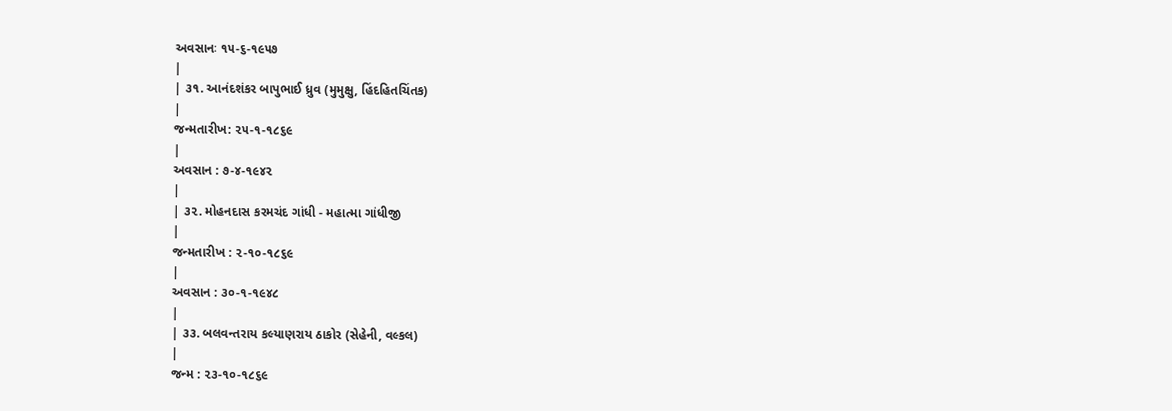અવસાનઃ ૧૫-૬-૧૯૫૭
|
| ૩૧. આનંદશંકર બાપુભાઈ ધ્રુવ (મુમુક્ષુ, હિંદહિતચિંતક)
|
જન્મતારીખ: ૨૫-૧-૧૮૬૯
|
અવસાન : ૭-૪-૧૯૪૨
|
| ૩૨. મોહનદાસ કરમચંદ ગાંધી - મહાત્મા ગાંધીજી
|
જન્મતારીખ : ૨-૧૦-૧૮૬૯
|
અવસાન : ૩૦-૧-૧૯૪૮
|
| ૩૩. બલવન્તરાય કલ્યાણરાય ઠાકોર (સેહેની, વલ્કલ)
|
જન્મ : ૨૩-૧૦-૧૮૬૯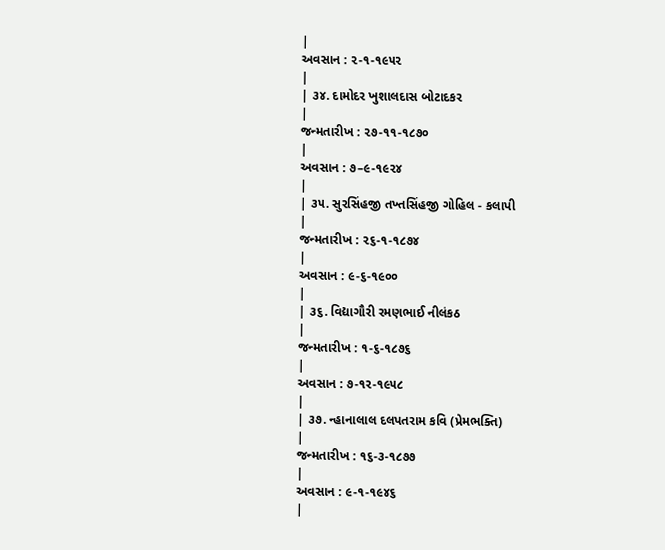|
અવસાન : ૨-૧-૧૯૫૨
|
| ૩૪. દામોદર ખુશાલદાસ બોટાદકર
|
જન્મતારીખ : ૨૭-૧૧-૧૮૭૦
|
અવસાન : ૭–૯-૧૯૨૪
|
| ૩૫. સુરસિંહજી તખ્તસિંહજી ગોહિલ - કલાપી
|
જન્મતારીખ : ૨૬-૧-૧૮૭૪
|
અવસાન : ૯-૬-૧૯૦૦
|
| ૩૬. વિદ્યાગૌરી રમણભાઈ નીલંકઠ
|
જન્મતારીખ : ૧-૬-૧૮૭૬
|
અવસાન : ૭-૧ર-૧૯૫૮
|
| ૩૭. ન્હાનાલાલ દલપતરામ કવિ (પ્રેમભક્તિ)
|
જન્મતારીખ : ૧૬-૩-૧૮૭૭
|
અવસાન : ૯-૧-૧૯૪૬
|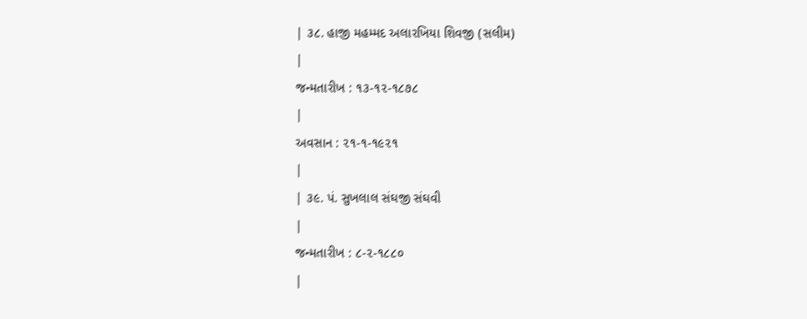| ૩૮. હાજી મહમ્મદ અલારખિયા શિવજી (સલીમ)
|
જન્મતારીખ : ૧૩-૧૨-૧૮૭૮
|
અવસાન : ૨૧-૧-૧૯૨૧
|
| ૩૯. પં. સુખલાલ સંઘજી સંઘવી
|
જન્મતારીખ : ૮-૨-૧૮૮૦
|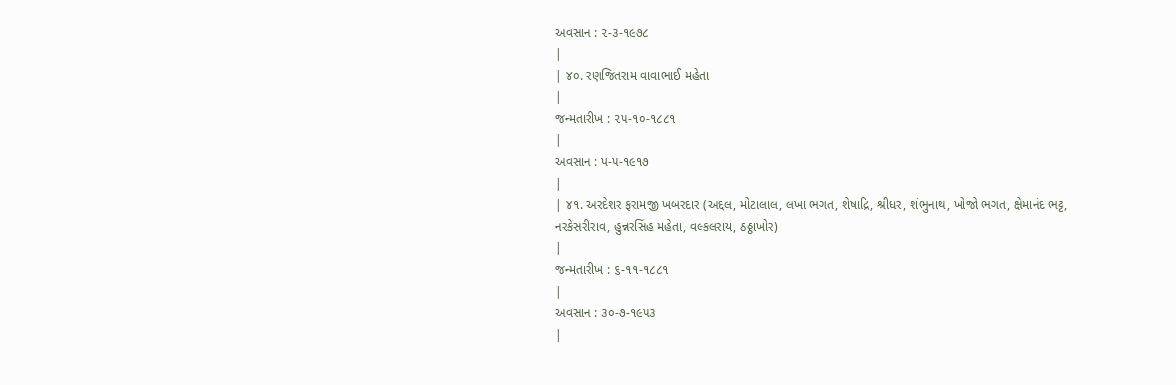અવસાન : ૨-૩-૧૯૭૮
|
| ૪૦. રણજિતરામ વાવાભાઈ મહેતા
|
જન્મતારીખ : ૨૫-૧૦-૧૮૮૧
|
અવસાન : પ-૫-૧૯૧૭
|
| ૪૧. અરદેશર ફરામજી ખબરદાર (અદ્દલ, મોટાલાલ, લખા ભગત, શેષાદ્રિ, શ્રીધર, શંભુનાથ, ખોજો ભગત, ક્ષેમાનંદ ભટ્ટ, નરકેસરીરાવ, હુન્નરસિંહ મહેતા, વલ્કલરાય, ઠઠ્ઠાખોર)
|
જન્મતારીખ : ૬-૧૧-૧૮૮૧
|
અવસાન : ૩૦-૭-૧૯૫૩
|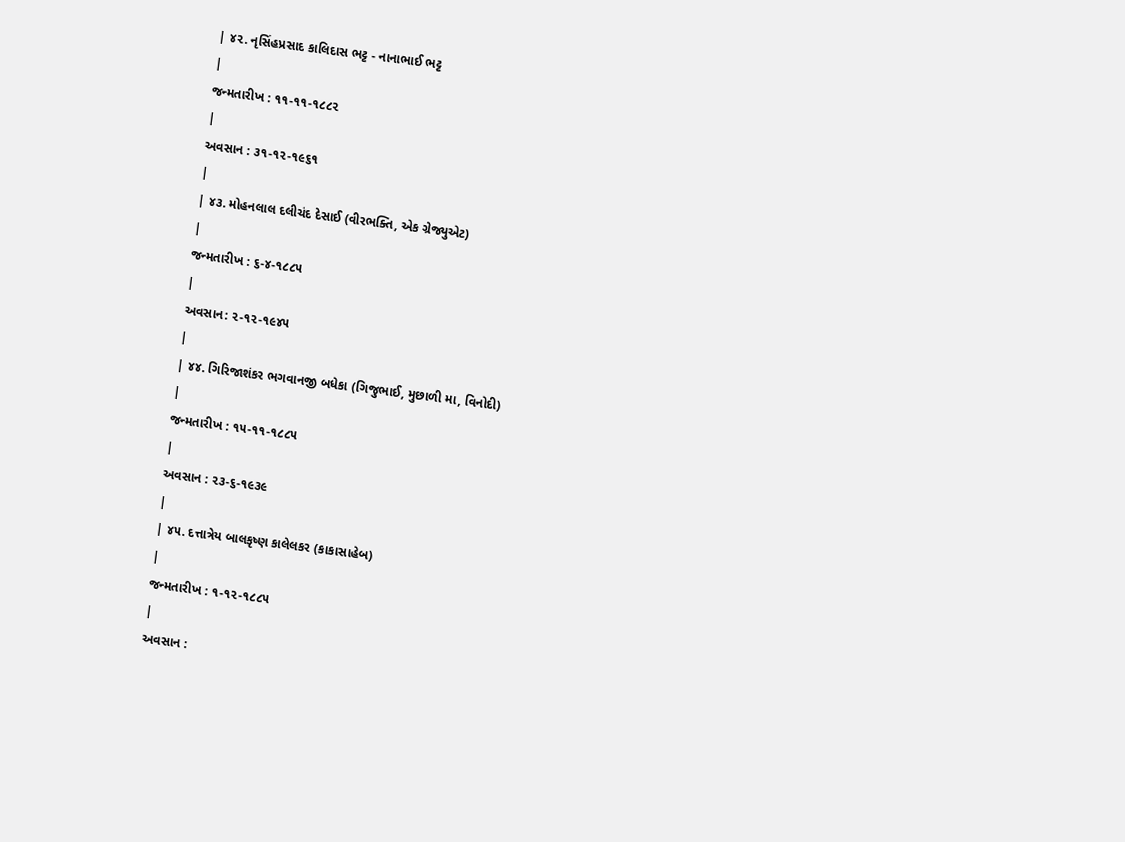| ૪૨. નૃસિંહપ્રસાદ કાલિદાસ ભટ્ટ - નાનાભાઈ ભટ્ટ
|
જન્મતારીખ : ૧૧-૧૧-૧૮૮૨
|
અવસાન : ૩૧-૧૨-૧૯૬૧
|
| ૪૩. મોહનલાલ દલીચંદ દેસાઈ (વીરભક્તિ, એક ગ્રેજ્યુએટ)
|
જન્મતારીખ : ૬-૪-૧૮૮૫
|
અવસાન: ૨-૧૨-૧૯૪૫
|
| ૪૪. ગિરિજાશંકર ભગવાનજી બધેકા (ગિજુભાઈ, મુછાળી મા, વિનોદી)
|
જન્મતારીખ : ૧૫-૧૧-૧૮૮૫
|
અવસાન : ૨૩-૬-૧૯૩૯
|
| ૪૫. દત્તાત્રેય બાલકૃષ્ણ કાલેલકર (કાકાસાહેબ)
|
જન્મતારીખ : ૧-૧૨-૧૮૮૫
|
અવસાન :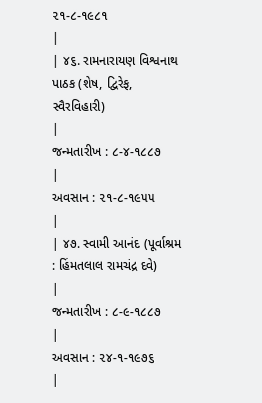૨૧-૮-૧૯૮૧
|
| ૪૬. રામનારાયણ વિશ્વનાથ પાઠક (શેષ, દ્વિરેફ, સ્વૈરવિહારી)
|
જન્મતારીખ : ૮-૪-૧૮૮૭
|
અવસાન : ૨૧-૮-૧૯૫૫
|
| ૪૭. સ્વામી આનંદ (પૂર્વાશ્રમ : હિંમતલાલ રામચંદ્ર દવે)
|
જન્મતારીખ : ૮-૯-૧૮૮૭
|
અવસાન : ૨૪-૧-૧૯૭૬
|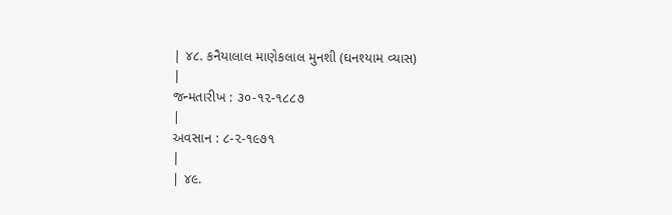| ૪૮. કનૈયાલાલ માણેકલાલ મુનશી (ઘનશ્યામ વ્યાસ)
|
જન્મતારીખ : ૩૦-૧૨-૧૮૮૭
|
અવસાન : ૮-૨-૧૯૭૧
|
| ૪૯.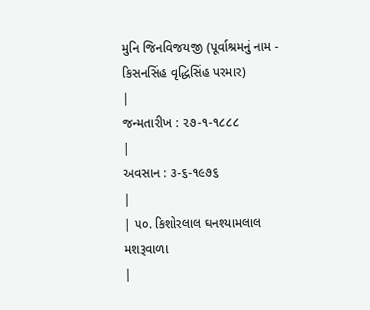મુનિ જિનવિજયજી (પૂર્વાશ્રમનું નામ - કિસનસિંહ વૃદ્ધિસિંહ પરમાર)
|
જન્મતારીખ : ૨૭-૧-૧૮૮૮
|
અવસાન : ૩-૬-૧૯૭૬
|
| ૫૦. કિશોરલાલ ઘનશ્યામલાલ મશરૂવાળા
|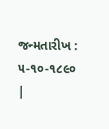જન્મતારીખ : ૫-૧૦-૧૮૯૦
|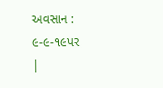અવસાન : ૯-૯-૧૯પર
|